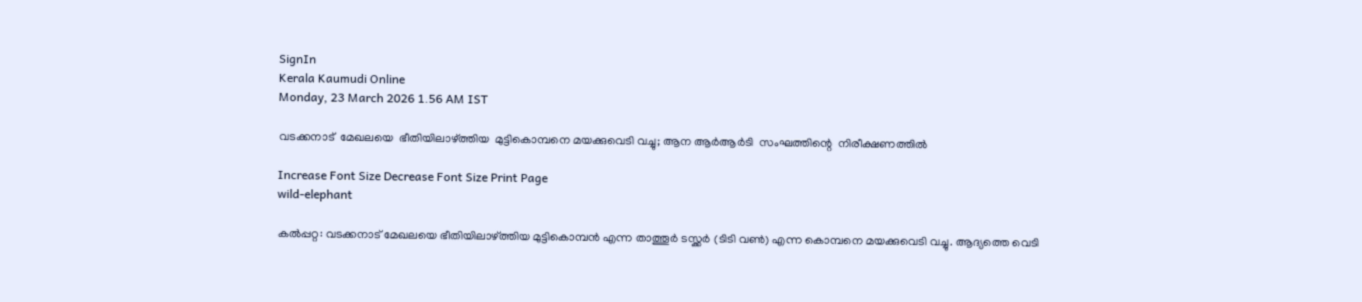SignIn
Kerala Kaumudi Online
Monday, 23 March 2026 1.56 AM IST

വടക്കനാട്  മേഖലയെ  ഭീതിയിലാഴ്ത്തിയ  മുട്ടികൊമ്പനെ മയക്കുവെടി വച്ചു; ആന ആർആർടി  സംഘത്തിന്റെ  നിരീക്ഷണത്തിൽ

Increase Font Size Decrease Font Size Print Page
wild-elephant

കൽപ്പറ്റ: വടക്കനാട് മേഖലയെ ഭീതിയിലാഴ്ത്തിയ മുട്ടികൊമ്പൻ എന്ന താത്തൂർ ടസ്ക്കർ (ടിടി വൺ) എന്ന കൊമ്പനെ മയക്കുവെടി വച്ചു. ആദ്യത്തെ വെടി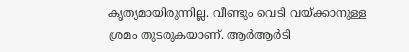കൃത്യമായിരുന്നില്ല. വീണ്ടും വെടി വയ്ക്കാനുള്ള ശ്രമം തുടരുകയാണ്. ആർആർടി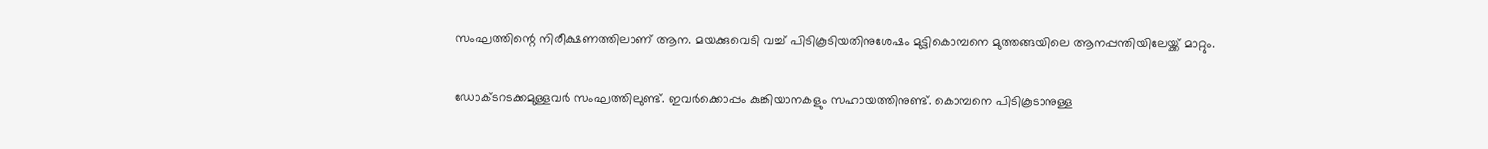സംഘത്തിന്റെ നിരീക്ഷണത്തിലാണ് ആന. മയക്കുവെടി വച്ച് പിടികൂടിയതിനുശേഷം മുട്ടികൊമ്പനെ മുത്തങ്ങയിലെ ആനപ്പന്തിയിലേയ്ക്ക് മാറ്റും.

ഡോക്ടറടക്കമുള്ളവർ സംഘത്തിലുണ്ട്. ഇവർക്കൊപ്പം കുങ്കിയാനകളും സഹായത്തിനുണ്ട്. കൊമ്പനെ പിടികൂടാനുള്ള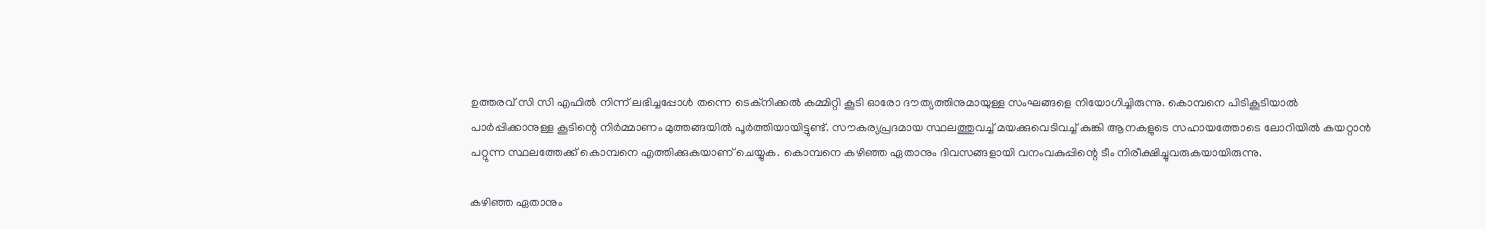ഉത്തരവ് സി സി എഫിൽ നിന്ന് ലഭിച്ചപ്പോൾ തന്നെ ടെക്‌നിക്കൽ കമ്മിറ്റി കൂടി ഓരോ ദൗത്യത്തിനുമായുള്ള സംഘങ്ങളെ നിയോഗിച്ചിരുന്നു. കൊമ്പനെ പിടികൂടിയാൽ പാർപ്പിക്കാനുള്ള കൂടിന്റെ നിർമ്മാണം മുത്തങ്ങയിൽ പൂർത്തിയായിട്ടുണ്ട്. സൗകര്യപ്രദമായ സ്ഥലത്തുവച്ച് മയക്കുവെടിവച്ച് കുങ്കി ആനകളുടെ സഹായത്തോടെ ലോറിയിൽ കയറ്റാൻ പറ്റുന്ന സ്ഥലത്തേക്ക് കൊമ്പനെ എത്തിക്കുകയാണ് ചെയ്യുക. കൊമ്പനെ കഴിഞ്ഞ ഏതാനും ദിവസങ്ങളായി വനംവകുപ്പിന്റെ ടീം നിരീക്ഷിച്ചുവരുകയായിരുന്നു.

കഴിഞ്ഞ ഏതാനും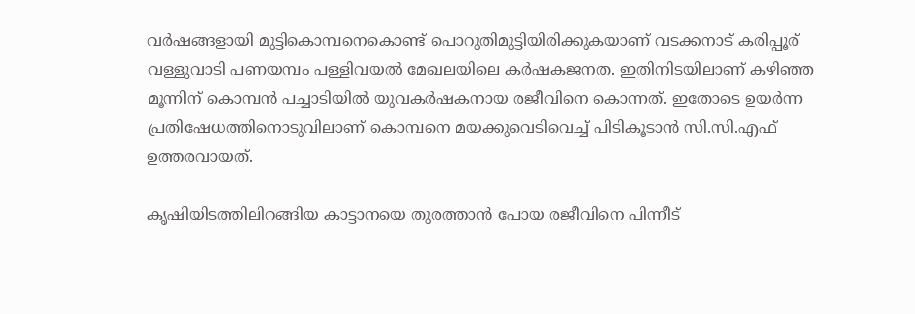വർഷങ്ങളായി മുട്ടികൊമ്പനെകൊണ്ട് പൊറുതിമുട്ടിയിരിക്കുകയാണ് വടക്കനാട് കരിപ്പൂര് വള്ളുവാടി പണയമ്പം പള്ളിവയൽ മേഖലയിലെ കർഷകജനത. ഇതിനിടയിലാണ് കഴിഞ്ഞ മൂന്നിന് കൊമ്പൻ പച്ചാടിയിൽ യുവകർഷകനായ രജീവിനെ കൊന്നത്. ഇതോടെ ഉയർന്ന പ്രതിഷേധത്തിനൊടുവിലാണ് കൊമ്പനെ മയക്കുവെടിവെച്ച് പിടികൂടാൻ സി.സി.എഫ് ഉത്തരവായത്.

കൃഷിയിടത്തിലിറങ്ങിയ കാട്ടാനയെ തുരത്താൻ പോയ രജീവിനെ പിന്നീട്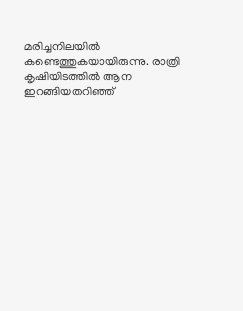മരിച്ചനിലയിൽ കണ്ടെത്തുകയായിരുന്നു. രാത്രി കൃഷിയിടത്തിൽ ആന ഇറങ്ങിയതറിഞ്ഞ്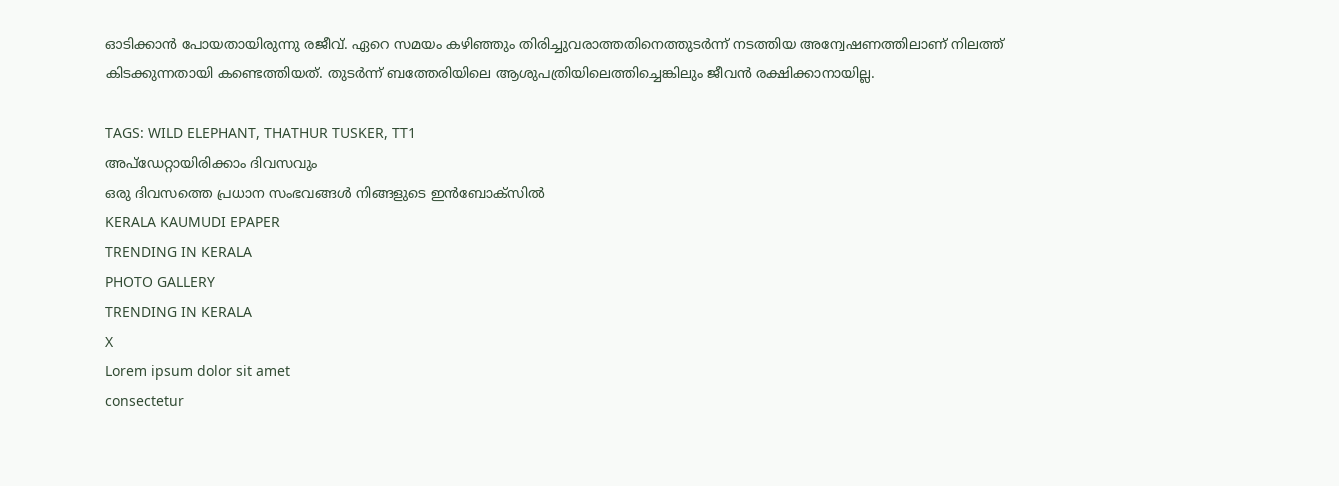ഓടിക്കാൻ പോയതായിരുന്നു രജീവ്. ഏറെ സമയം കഴിഞ്ഞും തിരിച്ചുവരാത്തതിനെത്തുടർന്ന് നടത്തിയ അന്വേഷണത്തിലാണ് നിലത്ത് കിടക്കുന്നതായി കണ്ടെത്തിയത്. തുടർന്ന് ബത്തേരിയിലെ ആശുപത്രിയിലെത്തിച്ചെങ്കിലും ജീവൻ രക്ഷിക്കാനായില്ല.

TAGS: WILD ELEPHANT, THATHUR TUSKER, TT1
അപ്ഡേറ്റായിരിക്കാം ദിവസവും
ഒരു ദിവസത്തെ പ്രധാന സംഭവങ്ങൾ നിങ്ങളുടെ ഇൻബോക്സിൽ
KERALA KAUMUDI EPAPER
TRENDING IN KERALA
PHOTO GALLERY
TRENDING IN KERALA
X
Lorem ipsum dolor sit amet
consectetur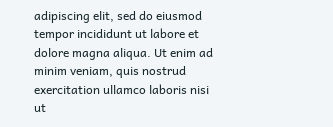adipiscing elit, sed do eiusmod tempor incididunt ut labore et dolore magna aliqua. Ut enim ad minim veniam, quis nostrud exercitation ullamco laboris nisi ut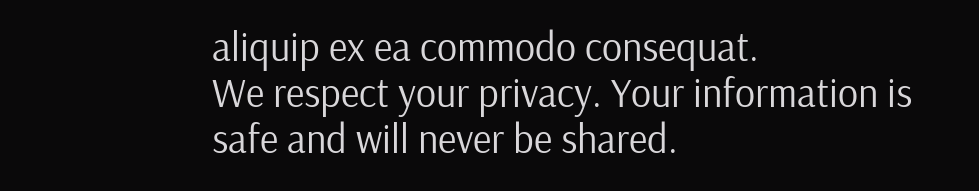aliquip ex ea commodo consequat.
We respect your privacy. Your information is safe and will never be shared.